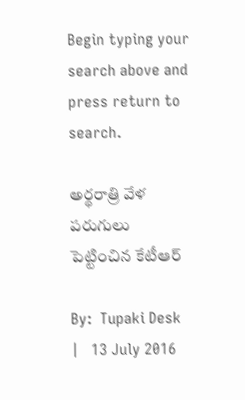Begin typing your search above and press return to search.

అర్థరాత్రి వేళ పరుగులు పెట్టించిన కేటీఆర్

By:  Tupaki Desk   |   13 July 2016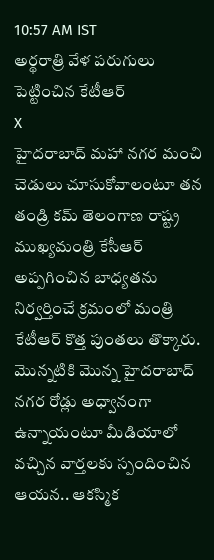10:57 AM IST
అర్థరాత్రి వేళ పరుగులు పెట్టించిన కేటీఆర్
X
హైదరాబాద్ మహా నగర మంచి చెడులు చూసుకోవాలంటూ తన తండ్రి కమ్ తెలంగాణ రాష్ట్ర ముఖ్యమంత్రి కేసీఆర్ అప్పగించిన బాధ్యతను నిర్వర్తించే క్రమంలో మంత్రి కేటీఆర్ కొత్త పుంతలు తొక్కారు. మొన్నటికి మొన్న హైదరాబాద్ నగర రోడ్లు అధ్వానంగా ఉన్నాయంటూ మీడియాలో వచ్చిన వార్తలకు స్పందించిన ఆయన.. ఆకస్మిక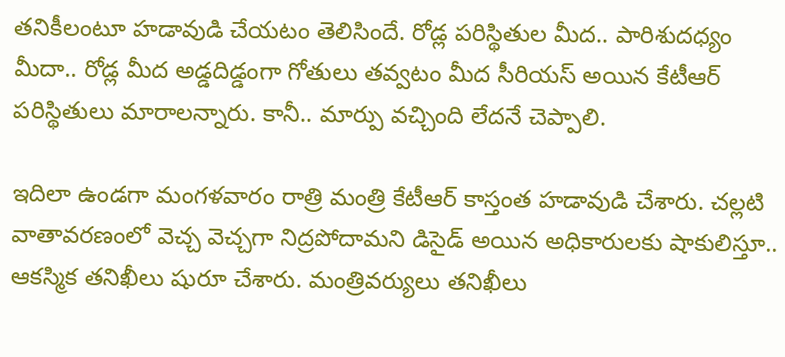తనికీలంటూ హడావుడి చేయటం తెలిసిందే. రోడ్ల పరిస్థితుల మీద.. పారిశుదధ్యం మీదా.. రోడ్ల మీద అడ్డదిడ్డంగా గోతులు తవ్వటం మీద సీరియస్ అయిన కేటీఆర్ పరిస్థితులు మారాలన్నారు. కానీ.. మార్పు వచ్చింది లేదనే చెప్పాలి.

ఇదిలా ఉండగా మంగళవారం రాత్రి మంత్రి కేటీఆర్ కాస్తంత హడావుడి చేశారు. చల్లటి వాతావరణంలో వెచ్చ వెచ్చగా నిద్రపోదామని డిసైడ్ అయిన అధికారులకు షాకులిస్తూ.. ఆకస్మిక తనిఖీలు షురూ చేశారు. మంత్రివర్యులు తనిఖీలు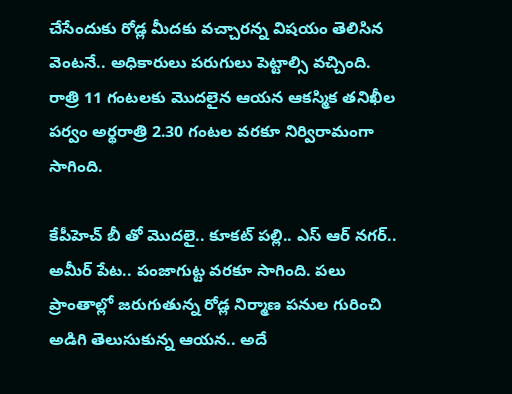చేసేందుకు రోడ్ల మీదకు వచ్చారన్న విషయం తెలిసిన వెంటనే.. అధికారులు పరుగులు పెట్టాల్సి వచ్చింది. రాత్రి 11 గంటలకు మొదలైన ఆయన ఆకస్మిక తనిఖీల పర్వం అర్థరాత్రి 2.30 గంటల వరకూ నిర్విరామంగా సాగింది.

కేపీహెచ్ బీ తో మొదలై.. కూకట్ పల్లి.. ఎస్ ఆర్ నగర్.. అమీర్ పేట.. పంజాగుట్ట వరకూ సాగింది. పలు ప్రాంతాల్లో జరుగుతున్న రోడ్ల నిర్మాణ పనుల గురించి అడిగి తెలుసుకున్న ఆయన.. అదే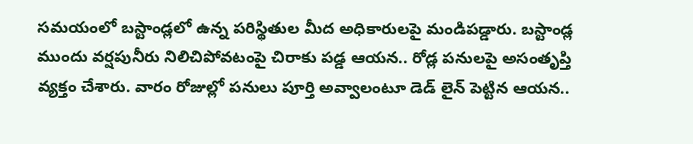సమయంలో బస్టాండ్లలో ఉన్న పరిస్థితుల మీద అధికారులపై మండిపడ్డారు. బస్టాండ్ల ముందు వర్షపునీరు నిలిచిపోవటంపై చిరాకు పడ్డ ఆయన.. రోడ్ల పనులపై అసంతృప్తి వ్యక్తం చేశారు. వారం రోజుల్లో పనులు పూర్తి అవ్వాలంటూ డెడ్ లైన్ పెట్టిన ఆయన..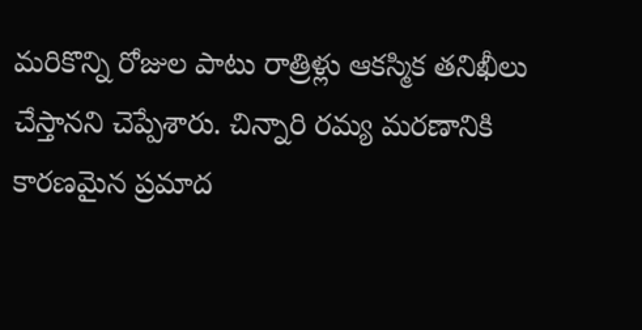మరికొన్ని రోజుల పాటు రాత్రిళ్లు ఆకస్మిక తనిఖీలు చేస్తానని చెప్పేశారు. చిన్నారి రమ్య మరణానికి కారణమైన ప్రమాద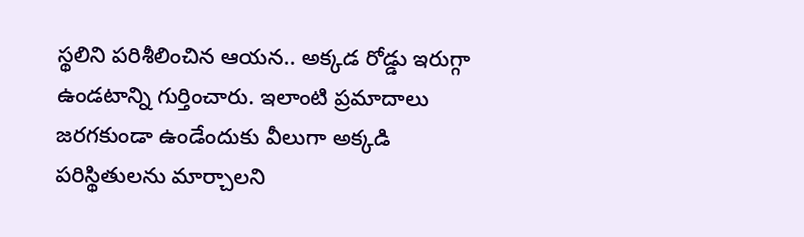స్థలిని పరిశీలించిన ఆయన.. అక్కడ రోడ్డు ఇరుగ్గా ఉండటాన్ని గుర్తించారు. ఇలాంటి ప్రమాదాలు జరగకుండా ఉండేందుకు వీలుగా అక్కడి పరిస్థితులను మార్చాలని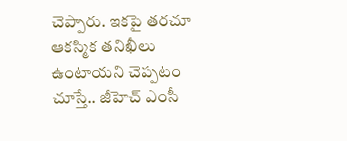చెప్పారు. ఇకపై తరచూ ఆకస్మిక తనిఖీలు ఉంటాయని చెప్పటం చూస్తే.. జీహెచ్ ఎంసీ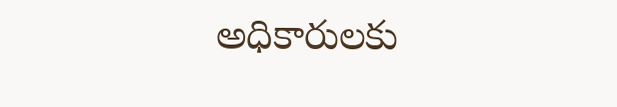అధికారులకు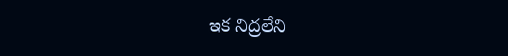ఇక నిద్రలేని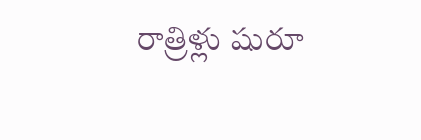రాత్రిళ్లు షురూ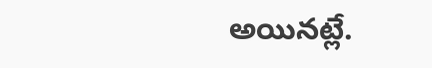అయినట్లే.